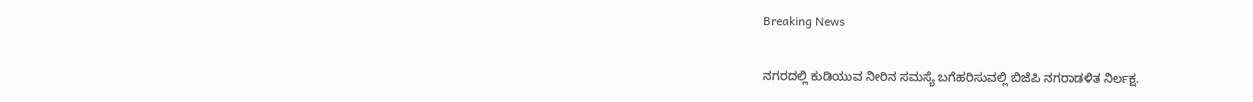Breaking News

ನಗರದಲ್ಲಿ ಕುಡಿಯುವ ನೀರಿನ ಸಮಸ್ಯೆ ಬಗೆಹರಿಸುವಲ್ಲಿ ಬಿಜೆಪಿ ನಗರಾಡಳಿತ ನಿರ್ಲಕ್ಷ.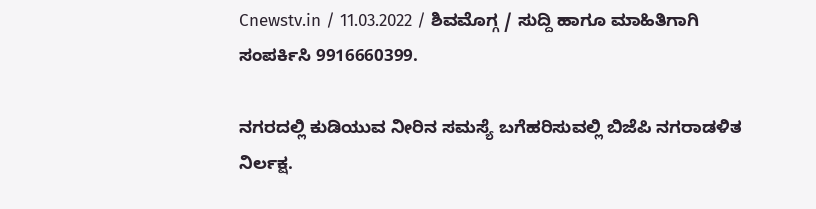Cnewstv.in / 11.03.2022 / ಶಿವಮೊಗ್ಗ / ಸುದ್ದಿ ಹಾಗೂ ಮಾಹಿತಿಗಾಗಿ ಸಂಪರ್ಕಿಸಿ 9916660399.

ನಗರದಲ್ಲಿ ಕುಡಿಯುವ ನೀರಿನ ಸಮಸ್ಯೆ ಬಗೆಹರಿಸುವಲ್ಲಿ ಬಿಜೆಪಿ ನಗರಾಡಳಿತ ನಿರ್ಲಕ್ಷ.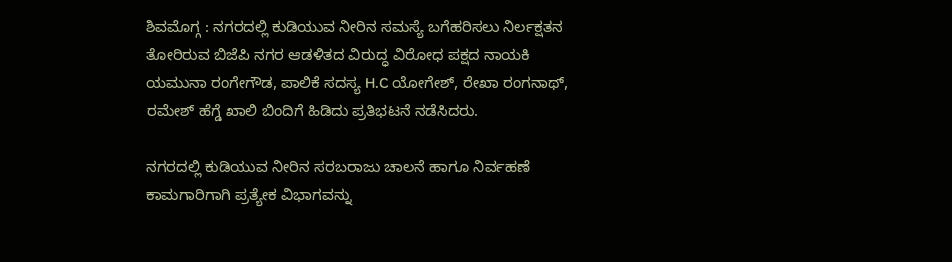ಶಿವಮೊಗ್ಗ : ನಗರದಲ್ಲಿ ಕುಡಿಯುವ ನೀರಿನ ಸಮಸ್ಯೆ ಬಗೆಹರಿಸಲು ನಿರ್ಲಕ್ಷತನ ತೋರಿರುವ ಬಿಜೆಪಿ ನಗರ ಆಡಳಿತದ ವಿರುದ್ಧ ವಿರೋಧ ಪಕ್ಷದ ನಾಯಕಿ ಯಮುನಾ ರಂಗೇಗೌಡ, ಪಾಲಿಕೆ ಸದಸ್ಯ H.C ಯೋಗೇಶ್, ರೇಖಾ ರಂಗನಾಥ್, ರಮೇಶ್ ಹೆಗ್ಡೆ ಖಾಲಿ ಬಿಂದಿಗೆ ಹಿಡಿದು ಪ್ರತಿಭಟನೆ ನಡೆಸಿದರು.

ನಗರದಲ್ಲಿ ಕುಡಿಯುವ ನೀರಿನ ಸರಬರಾಜು ಚಾಲನೆ ಹಾಗೂ ನಿರ್ವಹಣೆ ಕಾಮಗಾರಿಗಾಗಿ ಪ್ರತ್ಯೇಕ ವಿಭಾಗವನ್ನು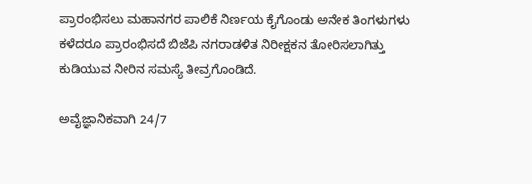ಪ್ರಾರಂಭಿಸಲು ಮಹಾನಗರ ಪಾಲಿಕೆ ನಿರ್ಣಯ ಕೈಗೊಂಡು ಅನೇಕ ತಿಂಗಳುಗಳು ಕಳೆದರೂ ಪ್ರಾರಂಭಿಸದೆ ಬಿಜೆಪಿ ನಗರಾಡಳಿತ‌ ನಿರೀಕ್ಷಕನ ತೋರಿಸಲಾಗಿತ್ತು ಕುಡಿಯುವ ನೀರಿನ ಸಮಸ್ಯೆ ತೀವ್ರಗೊಂಡಿದೆ.

ಅವೈಜ್ಞಾನಿಕವಾಗಿ 24/7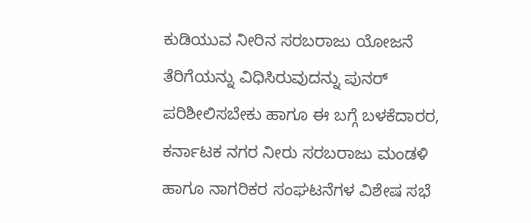ಕುಡಿಯುವ ನೀರಿನ ಸರಬರಾಜು ಯೋಜನೆ ತೆರಿಗೆಯನ್ನು ವಿಧಿಸಿರುವುದನ್ನು ಪುನರ್ ಪರಿಶೀಲಿಸಬೇಕು ಹಾಗೂ ಈ ಬಗ್ಗೆ ಬಳಕೆದಾರರ, ಕರ್ನಾಟಕ ನಗರ ನೀರು ಸರಬರಾಜು ಮಂಡಳಿ ಹಾಗೂ ನಾಗರಿಕರ ಸಂಘಟನೆಗಳ ವಿಶೇಷ ಸಭೆ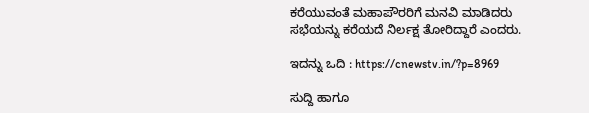ಕರೆಯುವಂತೆ ಮಹಾಪೌರರಿಗೆ ಮನವಿ ಮಾಡಿದರು ಸಭೆಯನ್ನು ಕರೆಯದೆ ನಿರ್ಲಕ್ಷ ತೋರಿದ್ದಾರೆ ಎಂದರು.

ಇದನ್ನು ಒದಿ : https://cnewstv.in/?p=8969

ಸುದ್ದಿ ಹಾಗೂ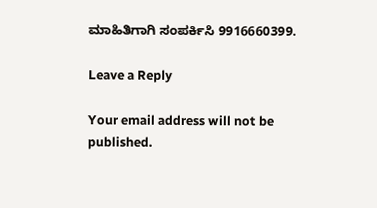ಮಾಹಿತಿಗಾಗಿ ಸಂಪರ್ಕಿಸಿ 9916660399.

Leave a Reply

Your email address will not be published.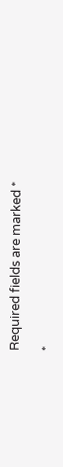Required fields are marked *

*